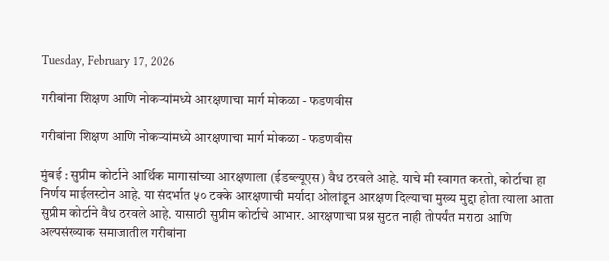Tuesday, February 17, 2026

गरीबांना शिक्षण आणि नोकऱ्यांमध्ये आरक्षणाचा मार्ग मोकळा - फडणवीस

गरीबांना शिक्षण आणि नोकऱ्यांमध्ये आरक्षणाचा मार्ग मोकळा - फडणवीस

मुंबई : सुप्रीम कोर्टाने आर्थिक मागासांच्या आरक्षणाला (ईडब्ल्यूएस) वैध ठरवले आहे. याचे मी स्वागत करतो, कोर्टाचा हा निर्णय माईलस्टोन आहे. या संदर्भात ५० टक्के आरक्षणाची मर्यादा ओलांडून आरक्षण दिल्याचा मुख्य मुद्दा होता त्याला आता सुप्रीम कोर्टाने वैध ठरवले आहे. यासाठी सुप्रीम कोर्टाचे आभार. आरक्षणाचा प्रश्न सुटत नाही तोपर्यंत मराठा आणि अल्पसंख्याक समाजातील गरीबांना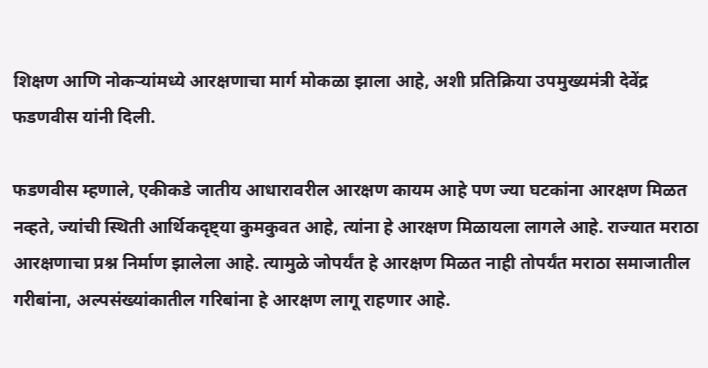शिक्षण आणि नोकऱ्यांमध्ये आरक्षणाचा मार्ग मोकळा झाला आहे, अशी प्रतिक्रिया उपमुख्यमंत्री देवेंद्र फडणवीस यांनी दिली.

फडणवीस म्हणाले, एकीकडे जातीय आधारावरील आरक्षण कायम आहे पण ज्या घटकांना आरक्षण मिळत नव्हते, ज्यांची स्थिती आर्थिकदृष्ट्या कुमकुवत आहे, त्यांना हे आरक्षण मिळायला लागले आहे. राज्यात मराठा आरक्षणाचा प्रश्न निर्माण झालेला आहे. त्यामुळे जोपर्यंत हे आरक्षण मिळत नाही तोपर्यंत मराठा समाजातील गरीबांना, अल्पसंख्यांकातील गरिबांना हे आरक्षण लागू राहणार आहे.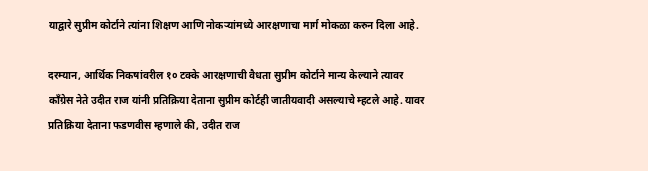याद्वारे सुप्रीम कोर्टाने त्यांना शिक्षण आणि नोकऱ्यांमध्ये आरक्षणाचा मार्ग मोकळा करुन दिला आहे.

दरम्यान, आर्थिक निकषांवरील १० टक्के आरक्षणाची वैधता सुप्रीम कोर्टाने मान्य केल्याने त्यावर काँग्रेस नेते उदीत राज यांनी प्रतिक्रिया देताना सुप्रीम कोर्टही जातीयवादी असल्याचे म्हटले आहे. यावर प्रतिक्रिया देताना फडणवीस म्हणाले की, उदीत राज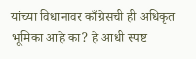यांच्या विधानावर काँग्रेसची ही अधिकृत भूमिका आहे का? हे आधी स्पष्ट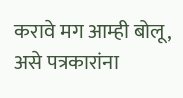करावे मग आम्ही बोलू, असे पत्रकारांना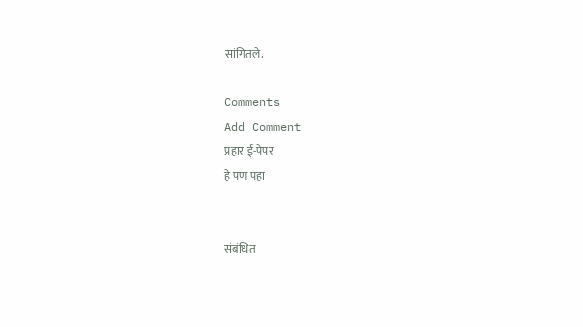सांगितले.

Comments
Add Comment
प्रहार ई-पेपर
हे पण पहा


संबंधित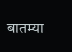बातम्या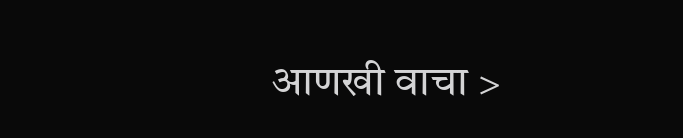आणखी वाचा >